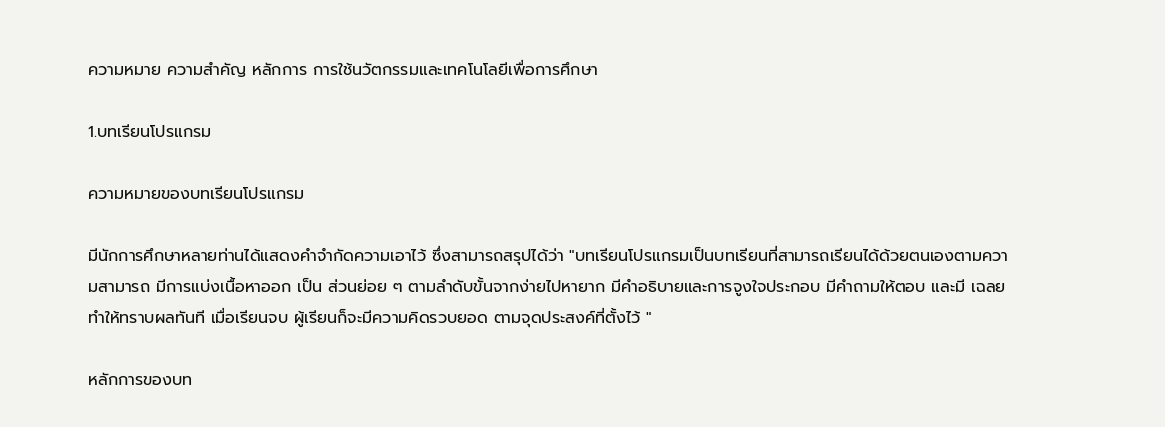ความหมาย ความสำคัญ หลักการ การใช้นวัตกรรมและเทคโนโลยีเพื่อการศึกษา

1.บทเรียนโปรแกรม

ความหมายของบทเรียนโปรแกรม

มีนักการศึกษาหลายท่านได้แสดงคำจำกัดความเอาไว้ ซึ่งสามารถสรุปได้ว่า "บทเรียนโปรแกรมเป็นบทเรียนที่สามารถเรียนได้ด้วยตนเองตามความสามารถ มีการแบ่งเนื้อหาออก เป็น ส่วนย่อย ๆ ตามลำดับขั้นจากง่ายไปหายาก มีคำอธิบายและการจูงใจประกอบ มีคำถามให้ตอบ และมี เฉลยทำให้ทราบผลทันที เมื่อเรียนจบ ผู้เรียนก็จะมีความคิดรวบยอด ตามจุดประสงค์ที่ตั้งไว้ "

หลักการของบท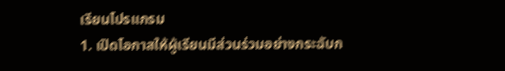เรียนโปรแกรม
1. เปิดโอกาสให้ผู้เรียนมีส่วนร่วมอย่างกระฉับก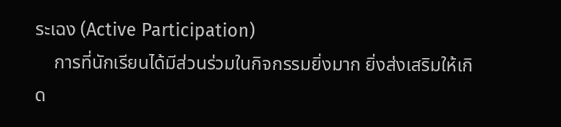ระเฉง (Active Participation)
    การที่นักเรียนได้มีส่วนร่วมในกิจกรรมยิ่งมาก ยิ่งส่งเสริมให้เกิด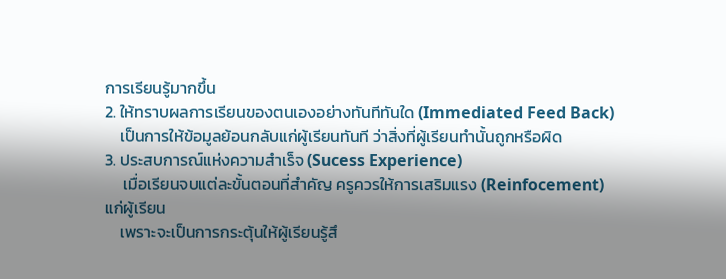การเรียนรู้มากขึ้น
2. ให้ทราบผลการเรียนของตนเองอย่างทันทีทันใด (Immediated Feed Back)
    เป็นการให้ข้อมูลย้อนกลับแก่ผู้เรียนทันที ว่าสิ่งที่ผู้เรียนทำนั้นถูกหรือผิด
3. ประสบการณ์แห่งความสำเร็จ (Sucess Experience)
     เมื่อเรียนจบแต่ละขั้นตอนที่สำคัญ ครูควรให้การเสริมแรง (Reinfocement) แก่ผู้เรียน
    เพราะจะเป็นการกระตุ้นให้ผู้เรียนรู้สึ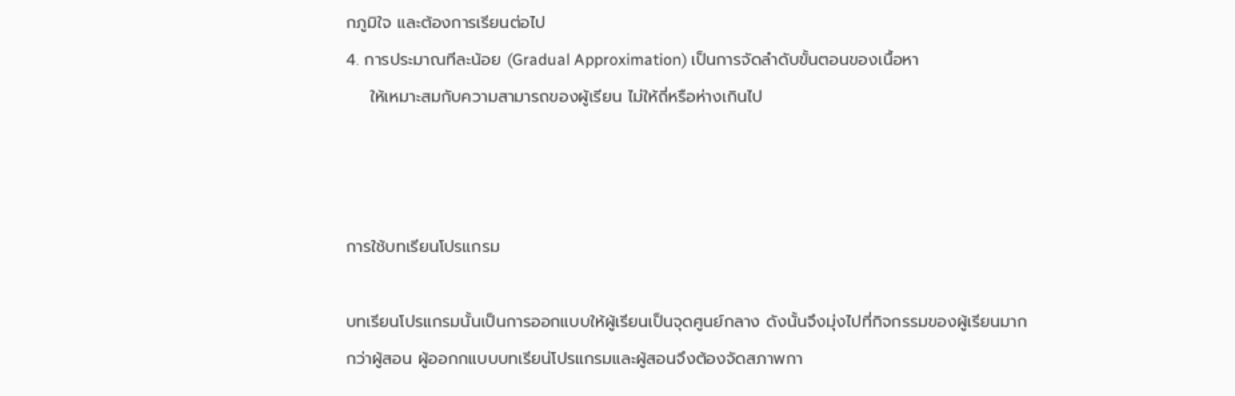กภูมิใจ และต้องการเรียนต่อไป
4. การประมาณทีละน้อย (Gradual Approximation) เป็นการจัดลำดับขั้นตอนของเนื้อหา
    ให้เหมาะสมกับความสามารถของผู้เรียน ไม่ให้ถี่หรือห่างเกินไป



การใช้บทเรียนโปรแกรม

บทเรียนโปรแกรมนั้นเป็นการออกแบบให้ผู้เรียนเป็นจุดศูนย์กลาง ดังนั้นจึงมุ่งไปที่กิจกรรมของผู้เรียนมากกว่าผู้สอน ผู้ออกกแบบบทเรียน่โปรแกรมและผู้สอนจึงต้องจัดสภาพกา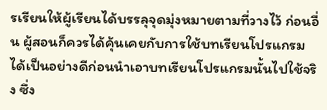รเรียนให้ผู้เรียนได้บรรลุจุดมุ่งหมายตามที่วางไว้ ก่อนอื่น ผู้สอนก็ควรได้คุ้นเคยกับการใช้บทเรียนโปรแกรมได้เป็นอย่างดีก่อนนำเอาบทเรียนโปรแกรมนั้นไปใช้จริง ซึ่ง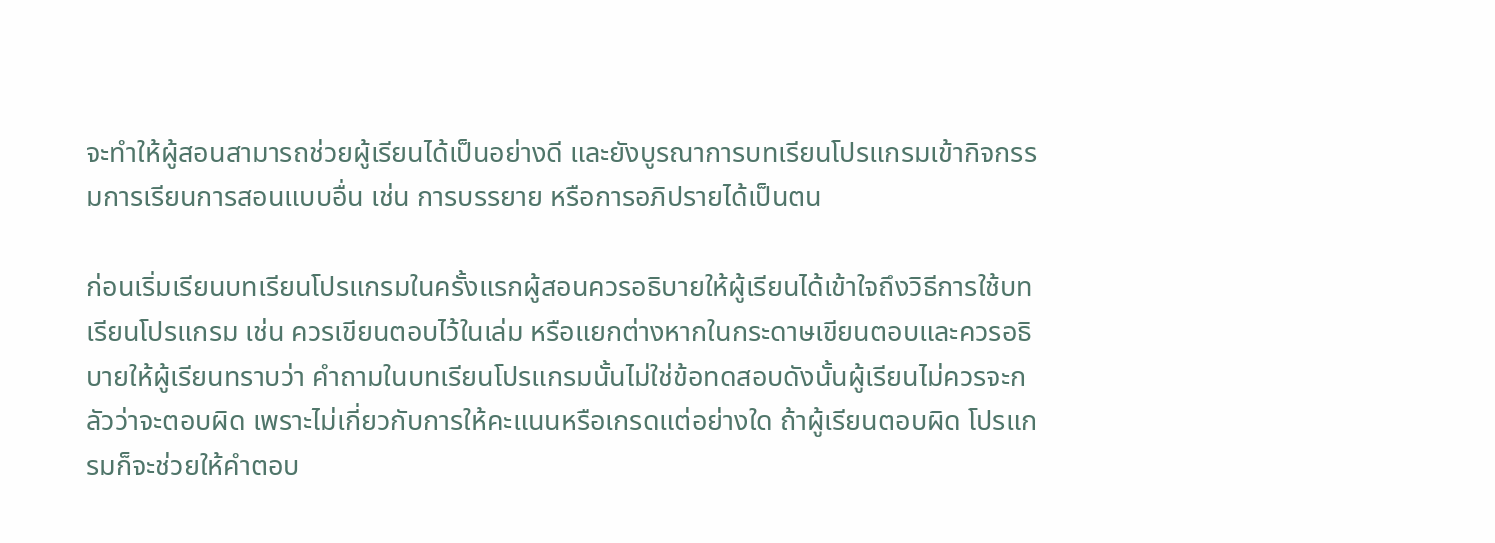จะทำให้ผู้สอนสามารถช่วยผู้เรียนได้เป็นอย่างดี และยังบูรณาการบทเรียนโปรแกรมเข้ากิจกรรมการเรียนการสอนแบบอื่น เช่น การบรรยาย หรือการอภิปรายได้เป็นตน

ก่อนเริ่มเรียนบทเรียนโปรแกรมในครั้งแรกผู้สอนควรอธิบายให้ผู้เรียนได้เข้าใจถึงวิธีการใช้บทเรียนโปรแกรม เช่น ควรเขียนตอบไว้ในเล่ม หรือแยกต่างหากในกระดาษเขียนตอบและควรอธิบายให้ผู้เรียนทราบว่า คำถามในบทเรียนโปรแกรมนั้นไม่ใช่ข้อทดสอบดังนั้นผู้เรียนไม่ควรจะกลัวว่าจะตอบผิด เพราะไม่เกี่ยวกับการให้คะแนนหรือเกรดแต่อย่างใด ถ้าผู้เรียนตอบผิด โปรแกรมก็จะช่วยให้คำตอบ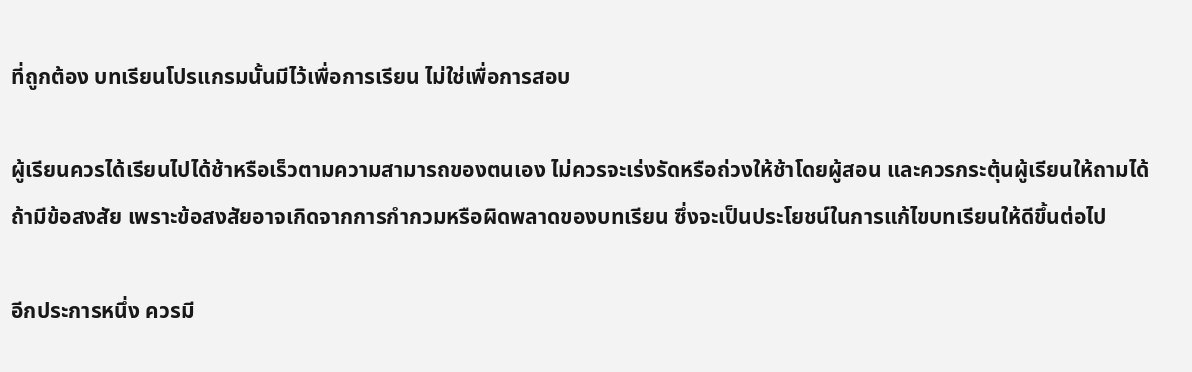ที่ถูกต้อง บทเรียนโปรแกรมนั้นมีไว้เพื่อการเรียน ไม่ใช่เพื่อการสอบ

ผู้เรียนควรได้เรียนไปได้ช้าหรือเร็วตามความสามารถของตนเอง ไม่ควรจะเร่งรัดหรือถ่วงให้ช้าโดยผู้สอน และควรกระตุ้นผู้เรียนให้ถามได้ถ้ามีข้อสงสัย เพราะข้อสงสัยอาจเกิดจากการกำกวมหรือผิดพลาดของบทเรียน ซึ่งจะเป็นประโยชน์ในการแก้ไขบทเรียนให้ดีขึ้นต่อไป

อีกประการหนึ่ง ควรมี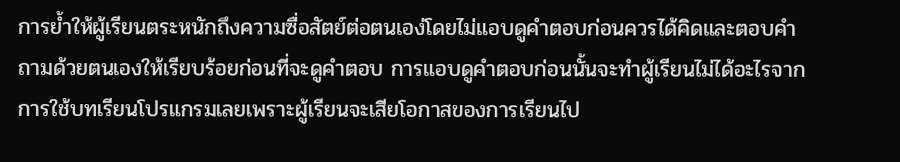การย้ำให้ผู้เรียนตระหนักถึงความซื่อสัตย์ต่อตนเอง่โดยไม่แอบดูคำตอบก่อนควรได้คิดและตอบคำถามด้วยตนเองให้เรียบร้อยก่อนที่จะดูคำตอบ การแอบดูคำตอบก่อนนั้นจะทำผู้เรียนไม่ได้อะไรจากการใช้บทเรียนโปรแกรมเลยเพราะผู้เรียนจะเสียโอกาสของการเรียนไป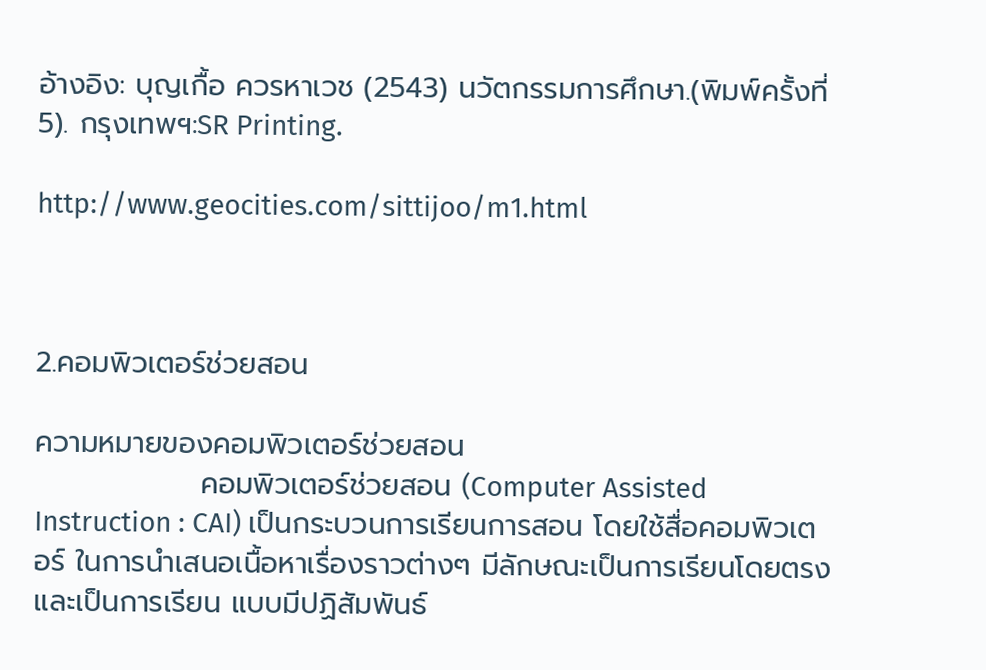อ้างอิง: บุญเกื้อ ควรหาเวช (2543) นวัตกรรมการศึกษา.(พิมพ์ครั้งที่ 5). กรุงเทพฯ:SR Printing.

http://www.geocities.com/sittijoo/m1.html



2.คอมพิวเตอร์ช่วยสอน

ความหมายของคอมพิวเตอร์ช่วยสอน
                คอมพิวเตอร์ช่วยสอน (Computer Assisted Instruction : CAI) เป็นกระบวนการเรียนการสอน โดยใช้สื่อคอมพิวเตอร์ ในการนำเสนอเนื้อหาเรื่องราวต่างๆ มีลักษณะเป็นการเรียนโดยตรง และเป็นการเรียน แบบมีปฏิสัมพันธ์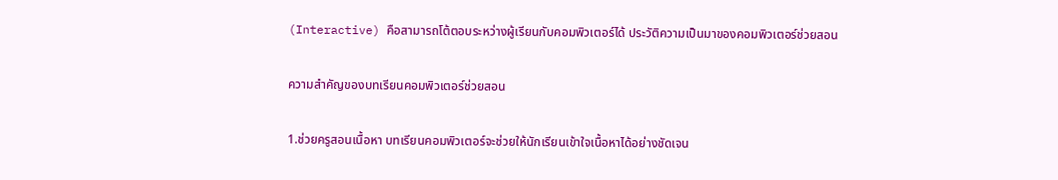(Interactive) คือสามารถโต้ตอบระหว่างผู้เรียนกับคอมพิวเตอร์ได้ ประวัติความเป็นมาของคอมพิวเตอร์ช่วยสอน

ความสำคัญของบทเรียนคอมพิวเตอร์ช่วยสอน

1.ช่วยครูสอนเนื้อหา บทเรียนคอมพิวเตอร์จะช่วยให้นักเรียนเข้าใจเนื้อหาได้อย่างชัดเจน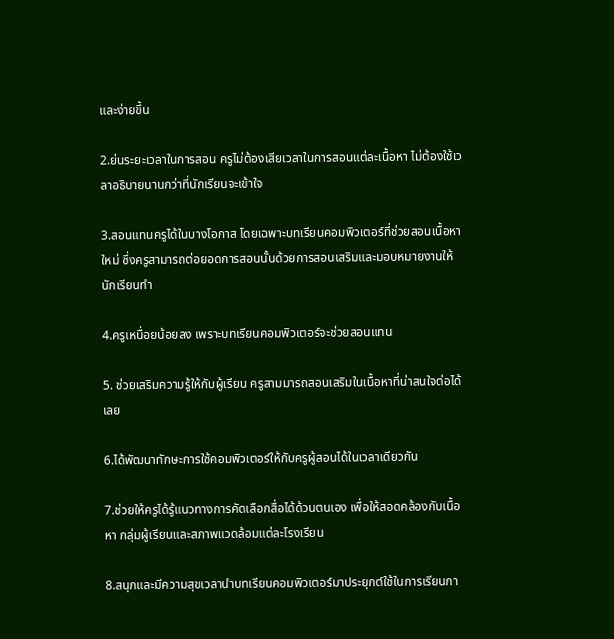และง่ายขึ้น

2.ย่นระยะเวลาในการสอน ครูไม่ต้องเสียเวลาในการสอนแต่ละเนื้อหา ไม่ต้องใช้เวลาอธิบายนานกว่าที่นักเรียนจะเข้าใจ

3.สอนแทนครูได้ในบางโอกาส โดยเฉพาะบทเรียนคอมพิวเตอร์ที่ช่วยสอนเนื้อหาใหม่ ซึ่งครูสามารถต่อยอดการสอนนั้นด้วยการสอนเสริมและมอบหมายงานให้นักเรียนทำ

4.ครูเหนื่อยน้อยลง เพราะบทเรียนคอมพิวเตอร์จะช่วยสอนแทน

5. ช่วยเสริมความรู้ให้กับผู้เรียน ครูสามมารถสอนเสริมในเนื้อหาที่น่าสนใจต่อได้เลย

6.ได้พัฒนาทักษะการใช้คอมพิวเตอร์ให้กับครูผู้สอนได้ในเวลาเดียวกัน

7.ช่วยให้ครูได้รู้แนวทางการคัดเลือกสื่อได้ด้วนตนเอง เพื่อให้สอดคล้องกับเนื้อหา กลุ่มผู้เรียนและสภาพแวดล้อมแต่ละโรงเรียน

8.สนุกและมีความสุขเวลานำบทเรียนคอมพิวเตอร์มาประยุกต์ใช้ในการเรียนกา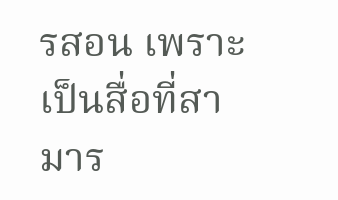รสอน เพราะเป็นสื่อที่สามาร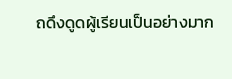ถดึงดูดผู้เรียนเป็นอย่างมาก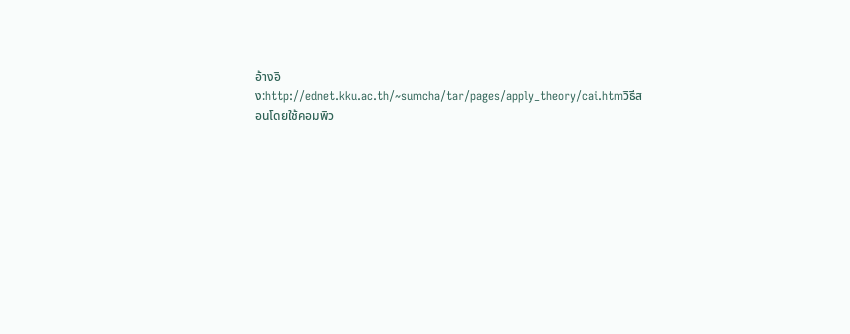อ้างอิง:http://ednet.kku.ac.th/~sumcha/tar/pages/apply_theory/cai.htmวิธีสอนโดยใช้คอมพิว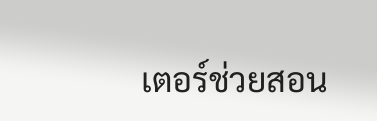เตอร์ช่วยสอน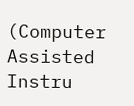(Computer Assisted Instru